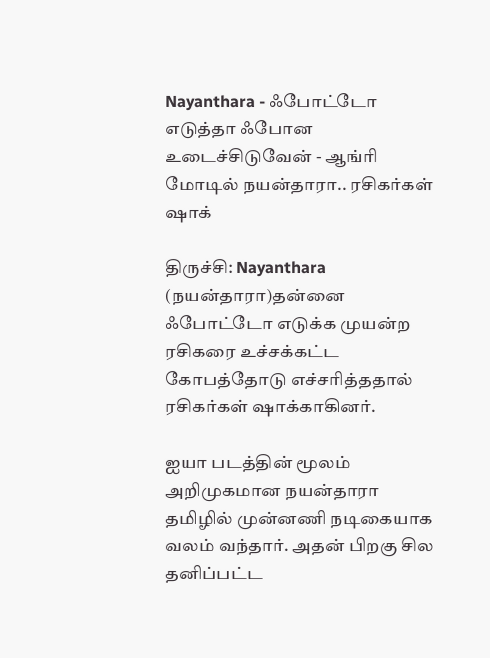Nayanthara - ஃபோட்டோ எடுத்தா ஃபோன உடைச்சிடுவேன் - ஆங்ரி மோடில் நயன்தாரா.. ரசிகர்கள் ஷாக்

திருச்சி: Nayanthara (நயன்தாரா)தன்னை ஃபோட்டோ எடுக்க முயன்ற ரசிகரை உச்சக்கட்ட கோபத்தோடு எச்சரித்ததால் ரசிகர்கள் ஷாக்காகினர்.

ஐயா படத்தின் மூலம் அறிமுகமான நயன்தாரா தமிழில் முன்னணி நடிகையாக வலம் வந்தார். அதன் பிறகு சில தனிப்பட்ட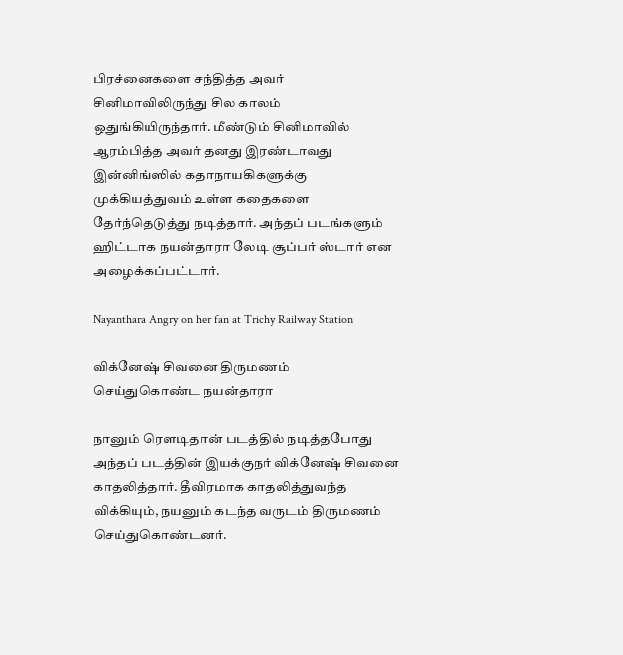பிரச்னைகளை சந்தித்த அவர் சினிமாவிலிருந்து சில காலம் ஒதுங்கியிருந்தார். மீண்டும் சினிமாவில் ஆரம்பித்த அவர் தனது இரண்டாவது இன்னிங்ஸில் கதாநாயகிகளுக்கு முக்கியத்துவம் உள்ள கதைகளை தேர்ந்தெடுத்து நடித்தார். அந்தப் படங்களும் ஹிட்டாக நயன்தாரா லேடி சூப்பர் ஸ்டார் என அழைக்கப்பட்டார்.

Nayanthara Angry on her fan at Trichy Railway Station

விக்னேஷ் சிவனை திருமணம் செய்துகொண்ட நயன்தாரா

நானும் ரௌடிதான் படத்தில் நடித்தபோது அந்தப் படத்தின் இயக்குநர் விக்னேஷ் சிவனை காதலித்தார். தீவிரமாக காதலித்துவந்த விக்கியும், நயனும் கடந்த வருடம் திருமணம் செய்துகொண்டனர்.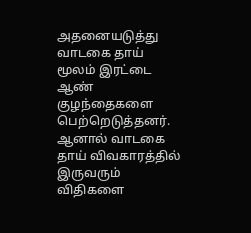அதனையடுத்து வாடகை தாய் மூலம் இரட்டை ஆண் குழந்தைகளை பெற்றெடுத்தனர். ஆனால் வாடகை தாய் விவகாரத்தில் இருவரும் விதிகளை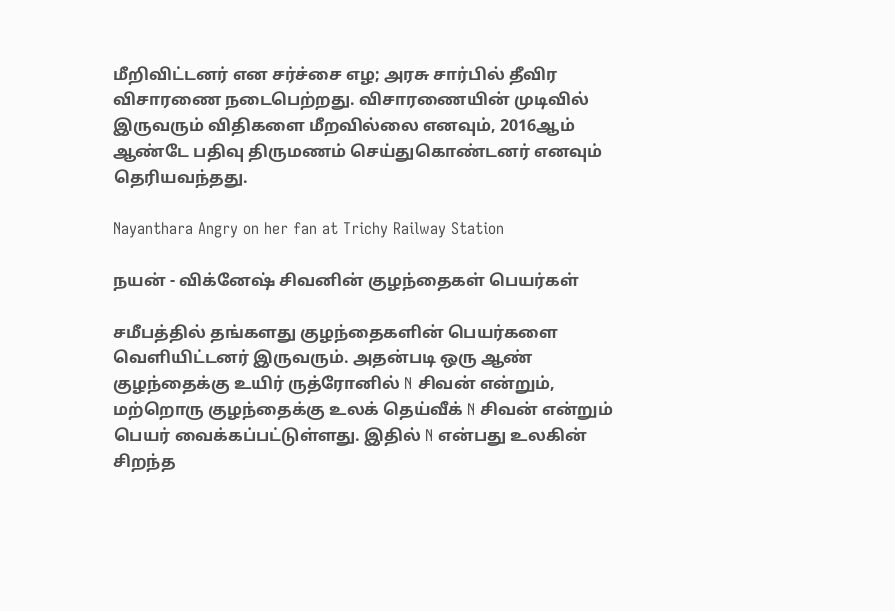மீறிவிட்டனர் என சர்ச்சை எழ; அரசு சார்பில் தீவிர விசாரணை நடைபெற்றது. விசாரணையின் முடிவில் இருவரும் விதிகளை மீறவில்லை எனவும், 2016ஆம் ஆண்டே பதிவு திருமணம் செய்துகொண்டனர் எனவும் தெரியவந்தது.

Nayanthara Angry on her fan at Trichy Railway Station

நயன் - விக்னேஷ் சிவனின் குழந்தைகள் பெயர்கள்

சமீபத்தில் தங்களது குழந்தைகளின் பெயர்களை வெளியிட்டனர் இருவரும். அதன்படி ஒரு ஆண் குழந்தைக்கு உயிர் ருத்ரோனில் N சிவன் என்றும், மற்றொரு குழந்தைக்கு உலக் தெய்வீக் N சிவன் என்றும் பெயர் வைக்கப்பட்டுள்ளது. இதில் N என்பது உலகின் சிறந்த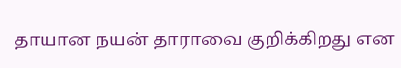தாயான நயன் தாராவை குறிக்கிறது என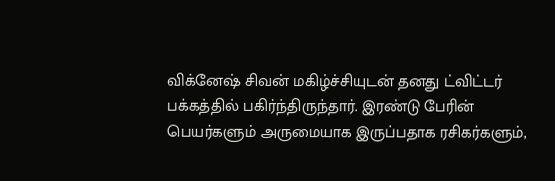விக்னேஷ் சிவன் மகிழ்ச்சியுடன் தனது ட்விட்டர் பக்கத்தில் பகிர்ந்திருந்தார். இரண்டு பேரின் பெயர்களும் அருமையாக இருப்பதாக ரசிகர்களும்,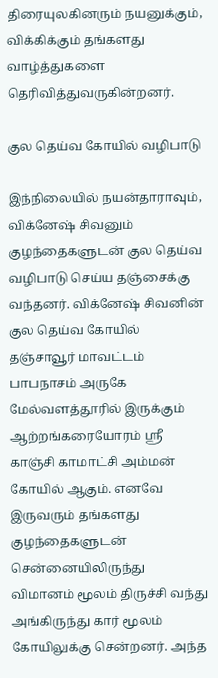திரையுலகினரும் நயனுக்கும், விக்கிக்கும் தங்களது வாழ்த்துகளை தெரிவித்துவருகின்றனர்.

குல தெய்வ கோயில் வழிபாடு

இந்நிலையில் நயன்தாராவும், விக்னேஷ் சிவனும் குழந்தைகளுடன் குல தெய்வ வழிபாடு செய்ய தஞ்சைக்கு வந்தனர். விக்னேஷ் சிவனின் குல தெய்வ கோயில் தஞ்சாவூர் மாவட்டம் பாபநாசம் அருகே மேல்வளத்தூரில் இருக்கும் ஆற்றங்கரையோரம் ஸ்ரீ காஞ்சி காமாட்சி அம்மன் கோயில் ஆகும். எனவே இருவரும் தங்களது குழந்தைகளுடன் சென்னையிலிருந்து விமானம் மூலம் திருச்சி வந்து அங்கிருந்து கார் மூலம் கோயிலுக்கு சென்றனர். அந்த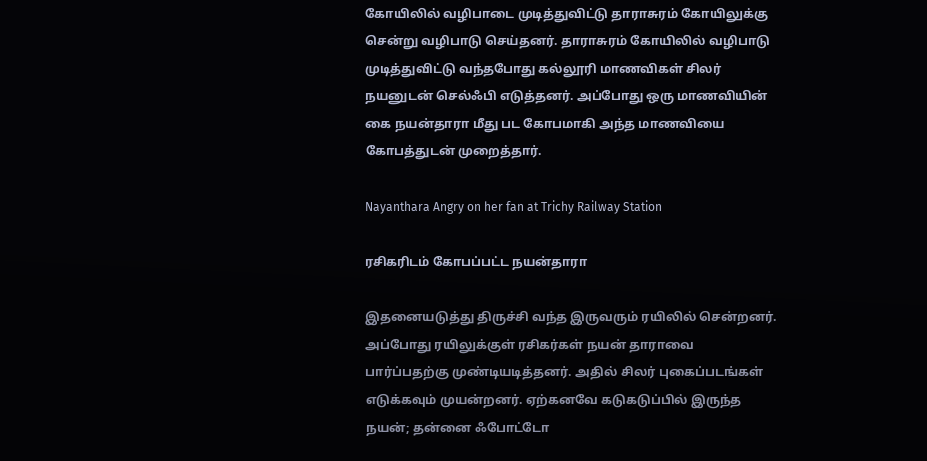கோயிலில் வழிபாடை முடித்துவிட்டு தாராசுரம் கோயிலுக்கு சென்று வழிபாடு செய்தனர். தாராசுரம் கோயிலில் வழிபாடு முடித்துவிட்டு வந்தபோது கல்லூரி மாணவிகள் சிலர் நயனுடன் செல்ஃபி எடுத்தனர். அப்போது ஒரு மாணவியின் கை நயன்தாரா மீது பட கோபமாகி அந்த மாணவியை கோபத்துடன் முறைத்தார்.

Nayanthara Angry on her fan at Trichy Railway Station

ரசிகரிடம் கோபப்பட்ட நயன்தாரா

இதனையடுத்து திருச்சி வந்த இருவரும் ரயிலில் சென்றனர். அப்போது ரயிலுக்குள் ரசிகர்கள் நயன் தாராவை பார்ப்பதற்கு முண்டியடித்தனர். அதில் சிலர் புகைப்படங்கள் எடுக்கவும் முயன்றனர். ஏற்கனவே கடுகடுப்பில் இருந்த நயன்; தன்னை ஃபோட்டோ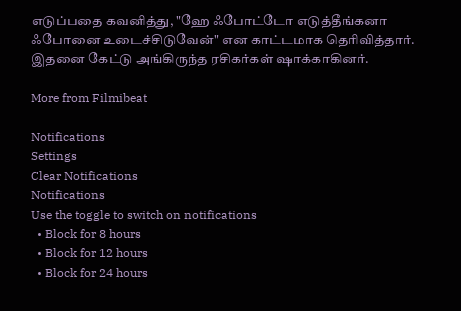எடுப்பதை கவனித்து, "ஹே ஃபோட்டோ எடுத்தீங்கனா ஃபோனை உடைச்சிடுவேன்" என காட்டமாக தெரிவித்தார். இதனை கேட்டு அங்கிருந்த ரசிகர்கள் ஷாக்காகினர்.

More from Filmibeat

Notifications
Settings
Clear Notifications
Notifications
Use the toggle to switch on notifications
  • Block for 8 hours
  • Block for 12 hours
  • Block for 24 hours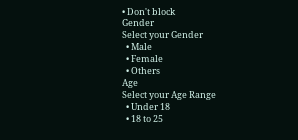• Don't block
Gender
Select your Gender
  • Male
  • Female
  • Others
Age
Select your Age Range
  • Under 18
  • 18 to 25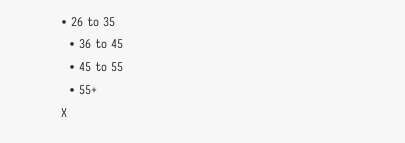• 26 to 35
  • 36 to 45
  • 45 to 55
  • 55+
X